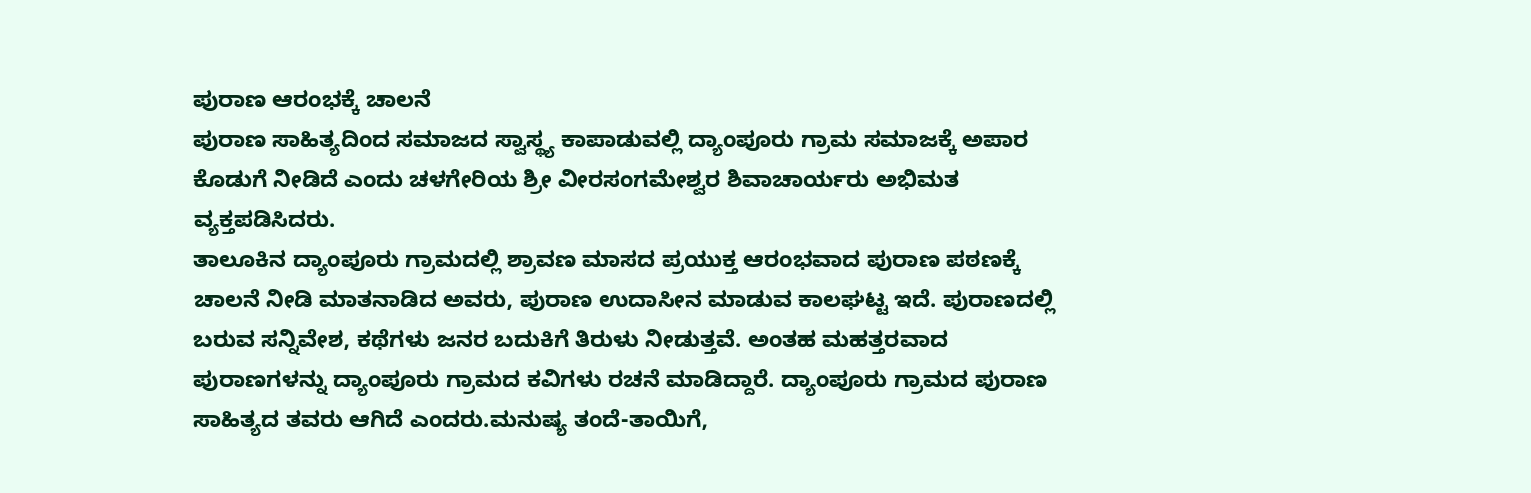ಪುರಾಣ ಆರಂಭಕ್ಕೆ ಚಾಲನೆ
ಪುರಾಣ ಸಾಹಿತ್ಯದಿಂದ ಸಮಾಜದ ಸ್ವಾಸ್ಥ್ಯ ಕಾಪಾಡುವಲ್ಲಿ ದ್ಯಾಂಪೂರು ಗ್ರಾಮ ಸಮಾಜಕ್ಕೆ ಅಪಾರ ಕೊಡುಗೆ ನೀಡಿದೆ ಎಂದು ಚಳಗೇರಿಯ ಶ್ರೀ ವೀರಸಂಗಮೇಶ್ವರ ಶಿವಾಚಾರ್ಯರು ಅಭಿಮತ ವ್ಯಕ್ತಪಡಿಸಿದರು.
ತಾಲೂಕಿನ ದ್ಯಾಂಪೂರು ಗ್ರಾಮದಲ್ಲಿ ಶ್ರಾವಣ ಮಾಸದ ಪ್ರಯುಕ್ತ ಆರಂಭವಾದ ಪುರಾಣ ಪಠಣಕ್ಕೆ ಚಾಲನೆ ನೀಡಿ ಮಾತನಾಡಿದ ಅವರು, ಪುರಾಣ ಉದಾಸೀನ ಮಾಡುವ ಕಾಲಘಟ್ಟ ಇದೆ. ಪುರಾಣದಲ್ಲಿ ಬರುವ ಸನ್ನಿವೇಶ, ಕಥೆಗಳು ಜನರ ಬದುಕಿಗೆ ತಿರುಳು ನೀಡುತ್ತವೆ. ಅಂತಹ ಮಹತ್ತರವಾದ ಪುರಾಣಗಳನ್ನು ದ್ಯಾಂಪೂರು ಗ್ರಾಮದ ಕವಿಗಳು ರಚನೆ ಮಾಡಿದ್ದಾರೆ. ದ್ಯಾಂಪೂರು ಗ್ರಾಮದ ಪುರಾಣ ಸಾಹಿತ್ಯದ ತವರು ಆಗಿದೆ ಎಂದರು.ಮನುಷ್ಯ ತಂದೆ-ತಾಯಿಗೆ,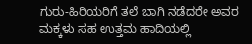ಗುರು-ಹಿರಿಯರಿಗೆ ತಲೆ ಬಾಗಿ ನಡೆದರೇ ಅವರ ಮಕ್ಕಳು ಸಹ ಉತ್ತಮ ಹಾದಿಯಲ್ಲಿ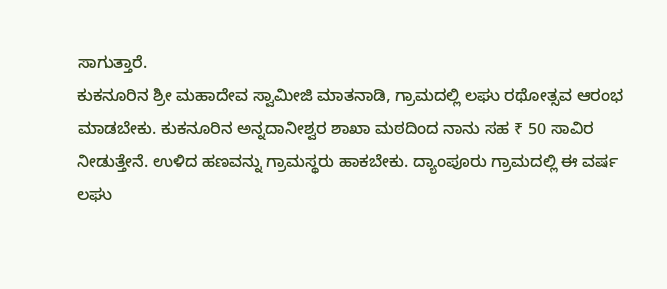ಸಾಗುತ್ತಾರೆ.
ಕುಕನೂರಿನ ಶ್ರೀ ಮಹಾದೇವ ಸ್ವಾಮೀಜಿ ಮಾತನಾಡಿ, ಗ್ರಾಮದಲ್ಲಿ ಲಘು ರಥೋತ್ಸವ ಆರಂಭ ಮಾಡಬೇಕು. ಕುಕನೂರಿನ ಅನ್ನದಾನೀಶ್ವರ ಶಾಖಾ ಮಠದಿಂದ ನಾನು ಸಹ ₹ 50 ಸಾವಿರ ನೀಡುತ್ತೇನೆ. ಉಳಿದ ಹಣವನ್ನು ಗ್ರಾಮಸ್ಥರು ಹಾಕಬೇಕು. ದ್ಯಾಂಪೂರು ಗ್ರಾಮದಲ್ಲಿ ಈ ವರ್ಷ ಲಘು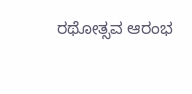ರಥೋತ್ಸವ ಆರಂಭ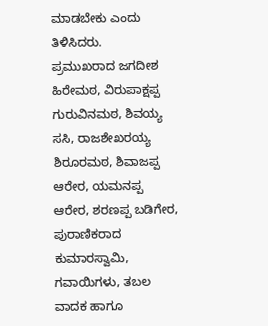ಮಾಡಬೇಕು ಎಂದು ತಿಳಿಸಿದರು.
ಪ್ರಮುಖರಾದ ಜಗದೀಶ ಹಿರೇಮಠ, ವಿರುಪಾಕ್ಷಪ್ಪ ಗುರುವಿನಮಠ, ಶಿವಯ್ಯ ಸಸಿ, ರಾಜಶೇಖರಯ್ಯ ಶಿರೂರಮಠ, ಶಿವಾಜಪ್ಪ ಆರೇರ, ಯಮನಪ್ಪ ಆರೇರ, ಶರಣಪ್ಪ ಬಡಿಗೇರ, ಪುರಾಣಿಕರಾದ ಕುಮಾರಸ್ವಾಮಿ, ಗವಾಯಿಗಳು, ತಬಲ ವಾದಕ ಹಾಗೂ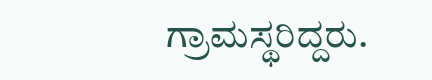ಗ್ರಾಮಸ್ಥರಿದ್ದರು.